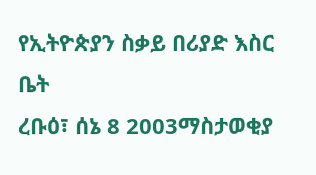የኢትዮጵያን ስቃይ በሪያድ እስር ቤት
ረቡዕ፣ ሰኔ 8 2003ማስታወቂያ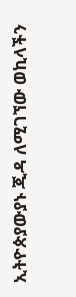ኢትዮጵያውያኑ ጂዳ ለሚገኘው ወኪላችን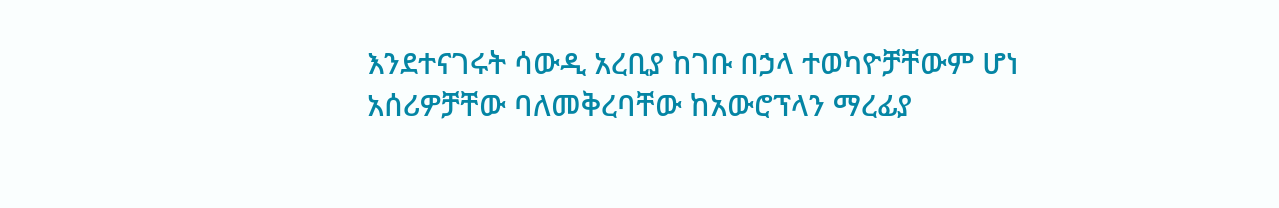እንደተናገሩት ሳውዲ አረቢያ ከገቡ በኃላ ተወካዮቻቸውም ሆነ አሰሪዎቻቸው ባለመቅረባቸው ከአውሮፕላን ማረፊያ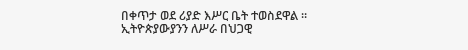በቀጥታ ወደ ሪያድ እሥር ቤት ተወስደዋል ። ኢትዮጵያውያንን ለሥራ በህጋዊ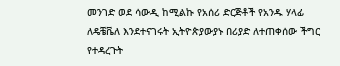መንገድ ወደ ሳውዲ ከሚልኩ የአሰሪ ድርጅቶች የአንዱ ሃላፊ ለዴቼቬለ እንደተናገሩት ኢትዮጵያውያኑ በሪያድ ለተጠቀሰው ችግር የተዳረጉት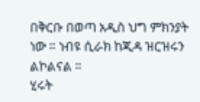በቅርቡ በወጣ አዲስ ህግ ምክንያት ነው ። ነብዩ ሲራክ ከጂዳ ዝርዝሩን ልኮልናል ።
ሂሩት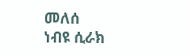መለሰ
ነብዩ ሲራክ